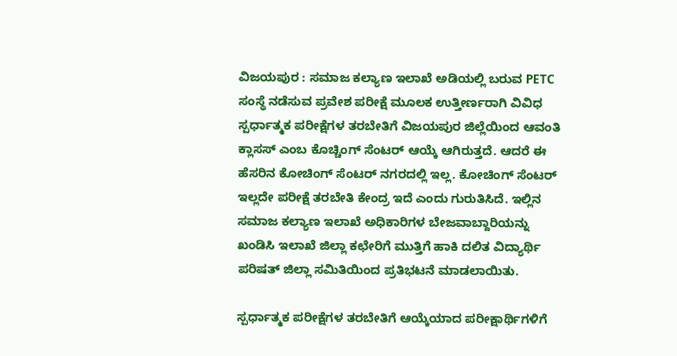ವಿಜಯಪುರ : ಸಮಾಜ ಕಲ್ಯಾಣ ಇಲಾಖೆ ಅಡಿಯಲ್ಲಿ ಬರುವ PETC ಸಂಸ್ಥೆ ನಡೆಸುವ ಪ್ರವೇಶ ಪರೀಕ್ಷೆ ಮೂಲಕ ಉತ್ತೀರ್ಣರಾಗಿ ವಿವಿಧ ಸ್ಪರ್ಧಾತ್ಮಕ ಪರೀಕ್ಷೆಗಳ ತರಬೇತಿಗೆ ವಿಜಯಪುರ ಜಿಲ್ಲೆಯಿಂದ ಆವಂತಿ ಕ್ಲಾಸಸ್ ಎಂಬ ಕೊಚ್ಚಿಂಗ್ ಸೆಂಟರ್ ಆಯ್ಕೆ ಆಗಿರುತ್ತದೆ. ಆದರೆ ಈ ಹೆಸರಿನ ಕೋಚಿಂಗ್ ಸೆಂಟರ್ ನಗರದಲ್ಲಿ ಇಲ್ಲ. ಕೋಚಿಂಗ್ ಸೆಂಟರ್ ಇಲ್ಲದೇ ಪರೀಕ್ಷೆ ತರಬೇತಿ ಕೇಂದ್ರ ಇದೆ ಎಂದು ಗುರುತಿಸಿದೆ. ಇಲ್ಲಿನ ಸಮಾಜ ಕಲ್ಯಾಣ ಇಲಾಖೆ ಅಧಿಕಾರಿಗಳ ಬೇಜವಾಬ್ದಾರಿಯನ್ನು ಖಂಡಿಸಿ ಇಲಾಖೆ ಜಿಲ್ಲಾ ಕಛೇರಿಗೆ ಮುತ್ತಿಗೆ ಹಾಕಿ ದಲಿತ ವಿದ್ಯಾರ್ಥಿ ಪರಿಷತ್ ಜಿಲ್ಲಾ ಸಮಿತಿಯಿಂದ ಪ್ರತಿಭಟನೆ ಮಾಡಲಾಯಿತು.

ಸ್ಪರ್ಧಾತ್ಮಕ ಪರೀಕ್ಷೆಗಳ ತರಬೇತಿಗೆ ಆಯ್ಕೆಯಾದ ಪರೀಕ್ಷಾರ್ಥಿಗಳಿಗೆ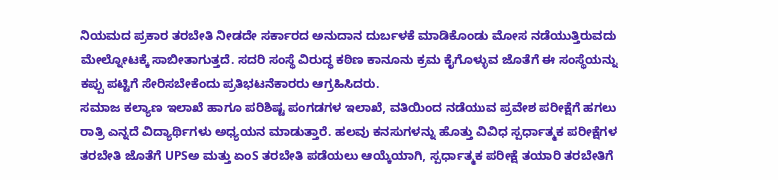ನಿಯಮದ ಪ್ರಕಾರ ತರಬೇತಿ ನೀಡದೇ ಸರ್ಕಾರದ ಅನುದಾನ ದುರ್ಬಳಕೆ ಮಾಡಿಕೊಂಡು ಮೋಸ ನಡೆಯುತ್ತಿರುವದು ಮೇಲ್ನೋಟಕ್ಕೆ ಸಾಬೀತಾಗುತ್ತದೆ. ಸದರಿ ಸಂಸ್ಥೆ ವಿರುದ್ಧ ಕಠಿಣ ಕಾನೂನು ಕ್ರಮ ಕೈಗೊಳ್ಳುವ ಜೊತೆಗೆ ಈ ಸಂಸ್ಥೆಯನ್ನು ಕಪ್ಪು ಪಟ್ಟಿಗೆ ಸೇರಿಸಬೇಕೆಂದು ಪ್ರತಿಭಟನೆಕಾರರು ಆಗ್ರಹಿಸಿದರು.
ಸಮಾಜ ಕಲ್ಯಾಣ ಇಲಾಖೆ ಹಾಗೂ ಪರಿಶಿಷ್ಟ ಪಂಗಡಗಳ ಇಲಾಖೆ, ವತಿಯಿಂದ ನಡೆಯುವ ಪ್ರವೇಶ ಪರೀಕ್ಷೆಗೆ ಹಗಲು ರಾತ್ರಿ ಎನ್ನದೆ ವಿದ್ಯಾರ್ಥಿಗಳು ಅಧ್ಯಯನ ಮಾಡುತ್ತಾರೆ. ಹಲವು ಕನಸುಗಳನ್ನು ಹೊತ್ತು ವಿವಿಧ ಸ್ಪರ್ಧಾತ್ಮಕ ಪರೀಕ್ಷೆಗಳ ತರಬೇತಿ ಜೊತೆಗೆ UPSಅ ಮತ್ತು ಏಂS ತರಬೇತಿ ಪಡೆಯಲು ಆಯ್ಕೆಯಾಗಿ, ಸ್ಪರ್ಧಾತ್ಮಕ ಪರೀಕ್ಷೆ ತಯಾರಿ ತರಬೇತಿಗೆ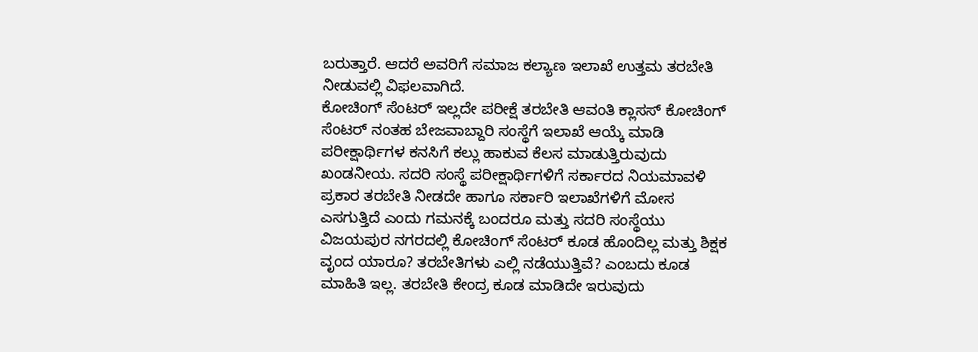ಬರುತ್ತಾರೆ. ಆದರೆ ಅವರಿಗೆ ಸಮಾಜ ಕಲ್ಯಾಣ ಇಲಾಖೆ ಉತ್ತಮ ತರಬೇತಿ ನೀಡುವಲ್ಲಿ ವಿಫಲವಾಗಿದೆ.
ಕೋಚಿಂಗ್ ಸೆಂಟರ್ ಇಲ್ಲದೇ ಪರೀಕ್ಷೆ ತರಬೇತಿ ಆವಂತಿ ಕ್ಲಾಸಸ್ ಕೋಚಿಂಗ್ ಸೆಂಟರ್ ನಂತಹ ಬೇಜವಾಬ್ದಾರಿ ಸಂಸ್ಥೆಗೆ ಇಲಾಖೆ ಆಯ್ಕೆ ಮಾಡಿ ಪರೀಕ್ಷಾರ್ಥಿಗಳ ಕನಸಿಗೆ ಕಲ್ಲು ಹಾಕುವ ಕೆಲಸ ಮಾಡುತ್ತಿರುವುದು ಖಂಡನೀಯ. ಸದರಿ ಸಂಸ್ಥೆ ಪರೀಕ್ಷಾರ್ಥಿಗಳಿಗೆ ಸರ್ಕಾರದ ನಿಯಮಾವಳಿ ಪ್ರಕಾರ ತರಬೇತಿ ನೀಡದೇ ಹಾಗೂ ಸರ್ಕಾರಿ ಇಲಾಖೆಗಳಿಗೆ ಮೋಸ ಎಸಗುತ್ತಿದೆ ಎಂದು ಗಮನಕ್ಕೆ ಬಂದರೂ ಮತ್ತು ಸದರಿ ಸಂಸ್ಥೆಯು ವಿಜಯಪುರ ನಗರದಲ್ಲಿ ಕೋಚಿಂಗ್ ಸೆಂಟರ್ ಕೂಡ ಹೊಂದಿಲ್ಲ ಮತ್ತು ಶಿಕ್ಷಕ ವೃಂದ ಯಾರೂ? ತರಬೇತಿಗಳು ಎಲ್ಲಿ ನಡೆಯುತ್ತಿವೆ? ಎಂಬದು ಕೂಡ ಮಾಹಿತಿ ಇಲ್ಲ. ತರಬೇತಿ ಕೇಂದ್ರ ಕೂಡ ಮಾಡಿದೇ ಇರುವುದು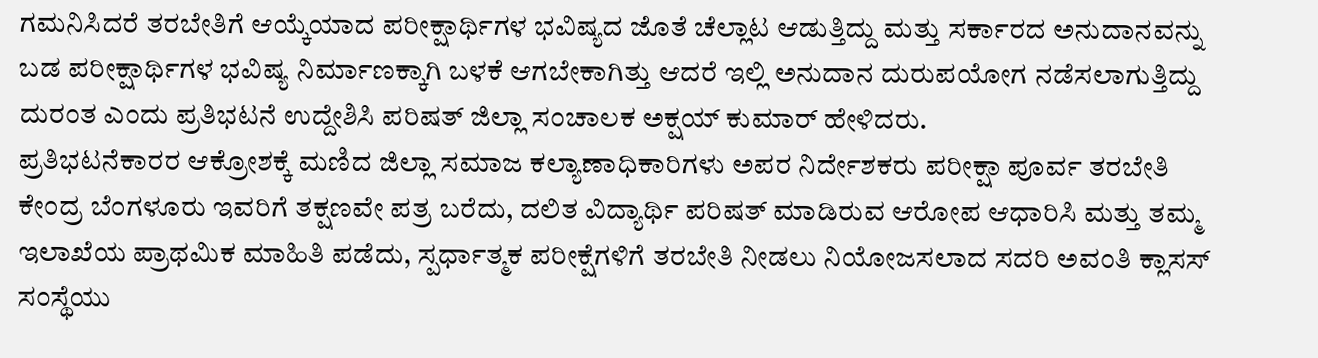ಗಮನಿಸಿದರೆ ತರಬೇತಿಗೆ ಆಯ್ಕೆಯಾದ ಪರೀಕ್ಷಾರ್ಥಿಗಳ ಭವಿಷ್ಯದ ಜೊತೆ ಚೆಲ್ಲಾಟ ಆಡುತ್ತಿದ್ದು ಮತ್ತು ಸರ್ಕಾರದ ಅನುದಾನವನ್ನು ಬಡ ಪರೀಕ್ಷಾರ್ಥಿಗಳ ಭವಿಷ್ಯ ನಿರ್ಮಾಣಕ್ಕಾಗಿ ಬಳಕೆ ಆಗಬೇಕಾಗಿತ್ತು ಆದರೆ ಇಲ್ಲಿ ಅನುದಾನ ದುರುಪಯೋಗ ನಡೆಸಲಾಗುತ್ತಿದ್ದು ದುರಂತ ಎಂದು ಪ್ರತಿಭಟನೆ ಉದ್ದೇಶಿಸಿ ಪರಿಷತ್ ಜಿಲ್ಲಾ ಸಂಚಾಲಕ ಅಕ್ಷಯ್ ಕುಮಾರ್ ಹೇಳಿದರು.
ಪ್ರತಿಭಟನೆಕಾರರ ಆಕ್ರೋಶಕ್ಕೆ ಮಣಿದ ಜಿಲ್ಲಾ ಸಮಾಜ ಕಲ್ಯಾಣಾಧಿಕಾರಿಗಳು ಅಪರ ನಿರ್ದೇಶಕರು ಪರೀಕ್ಷಾ ಪೂರ್ವ ತರಬೇತಿ ಕೇಂದ್ರ ಬೆಂಗಳೂರು ಇವರಿಗೆ ತಕ್ಷಣವೇ ಪತ್ರ ಬರೆದು, ದಲಿತ ವಿದ್ಯಾರ್ಥಿ ಪರಿಷತ್ ಮಾಡಿರುವ ಆರೋಪ ಆಧಾರಿಸಿ ಮತ್ತು ತಮ್ಮ ಇಲಾಖೆಯ ಪ್ರಾಥಮಿಕ ಮಾಹಿತಿ ಪಡೆದು, ಸ್ಪರ್ಧಾತ್ಮಕ ಪರೀಕ್ಷೆಗಳಿಗೆ ತರಬೇತಿ ನೀಡಲು ನಿಯೋಜಸಲಾದ ಸದರಿ ಅವಂತಿ ಕ್ಲಾಸಸ್ ಸಂಸ್ಥೆಯು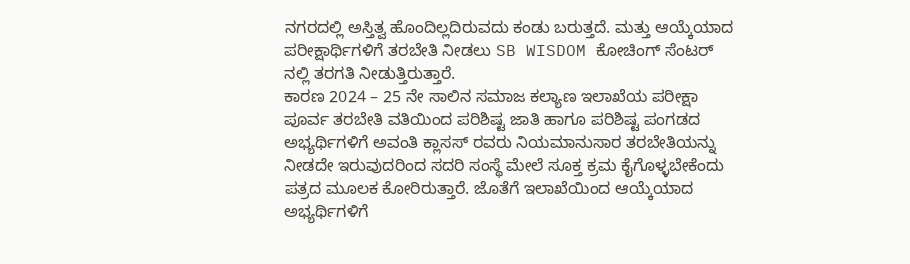ನಗರದಲ್ಲಿ ಅಸ್ತಿತ್ವ ಹೊಂದಿಲ್ಲದಿರುವದು ಕಂಡು ಬರುತ್ತದೆ. ಮತ್ತು ಆಯ್ಕೆಯಾದ ಪರೀಕ್ಷಾರ್ಥಿಗಳಿಗೆ ತರಬೇತಿ ನೀಡಲು SB WISDOM ಕೋಚಿಂಗ್ ಸೆಂಟರ್ ನಲ್ಲಿ ತರಗತಿ ನೀಡುತ್ತಿರುತ್ತಾರೆ.
ಕಾರಣ 2024 – 25 ನೇ ಸಾಲಿನ ಸಮಾಜ ಕಲ್ಯಾಣ ಇಲಾಖೆಯ ಪರೀಕ್ಷಾ ಪೂರ್ವ ತರಬೇತಿ ವತಿಯಿಂದ ಪರಿಶಿಷ್ಟ ಜಾತಿ ಹಾಗೂ ಪರಿಶಿಷ್ಟ ಪಂಗಡದ ಅಭ್ಯರ್ಥಿಗಳಿಗೆ ಅವಂತಿ ಕ್ಲಾಸಸ್ ರವರು ನಿಯಮಾನುಸಾರ ತರಬೇತಿಯನ್ನು ನೀಡದೇ ಇರುವುದರಿಂದ ಸದರಿ ಸಂಸ್ಥೆ ಮೇಲೆ ಸೂಕ್ತ ಕ್ರಮ ಕೈಗೊಳ್ಳಬೇಕೆಂದು ಪತ್ರದ ಮೂಲಕ ಕೋರಿರುತ್ತಾರೆ. ಜೊತೆಗೆ ಇಲಾಖೆಯಿಂದ ಆಯ್ಕೆಯಾದ ಅಭ್ಯರ್ಥಿಗಳಿಗೆ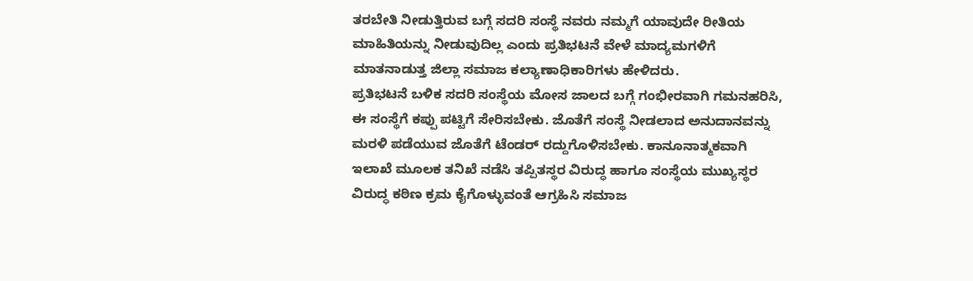ತರಬೇತಿ ನೀಡುತ್ತಿರುವ ಬಗ್ಗೆ ಸದರಿ ಸಂಸ್ಥೆ ನವರು ನಮ್ಮಗೆ ಯಾವುದೇ ರೀತಿಯ ಮಾಹಿತಿಯನ್ನು ನೀಡುವುದಿಲ್ಲ ಎಂದು ಪ್ರತಿಭಟನೆ ವೇಳೆ ಮಾದ್ಯಮಗಳಿಗೆ ಮಾತನಾಡುತ್ತ ಜಿಲ್ಲಾ ಸಮಾಜ ಕಲ್ಯಾಣಾಧಿಕಾರಿಗಳು ಹೇಳಿದರು.
ಪ್ರತಿಭಟನೆ ಬಳಿಕ ಸದರಿ ಸಂಸ್ಥೆಯ ಮೋಸ ಜಾಲದ ಬಗ್ಗೆ ಗಂಭೀರವಾಗಿ ಗಮನಹರಿಸಿ, ಈ ಸಂಸ್ಥೆಗೆ ಕಪ್ಪು ಪಟ್ಟಿಗೆ ಸೇರಿಸಬೇಕು. ಜೊತೆಗೆ ಸಂಸ್ಥೆ ನೀಡಲಾದ ಅನುದಾನವನ್ನು ಮರಳಿ ಪಡೆಯುವ ಜೊತೆಗೆ ಟೆಂಡರ್ ರದ್ದುಗೊಳಿಸಬೇಕು. ಕಾನೂನಾತ್ಮಕವಾಗಿ ಇಲಾಖೆ ಮೂಲಕ ತನಿಖೆ ನಡೆಸಿ ತಪ್ಪಿತಸ್ಥರ ವಿರುದ್ಧ ಹಾಗೂ ಸಂಸ್ಥೆಯ ಮುಖ್ಯಸ್ಥರ ವಿರುದ್ಧ ಕಠಿಣ ಕ್ರಮ ಕೈಗೊಳ್ಳುವಂತೆ ಆಗ್ರಹಿಸಿ ಸಮಾಜ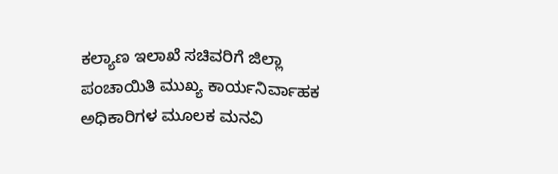ಕಲ್ಯಾಣ ಇಲಾಖೆ ಸಚಿವರಿಗೆ ಜಿಲ್ಲಾ ಪಂಚಾಯಿತಿ ಮುಖ್ಯ ಕಾರ್ಯನಿರ್ವಾಹಕ ಅಧಿಕಾರಿಗಳ ಮೂಲಕ ಮನವಿ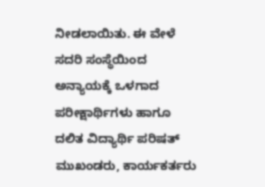ನೀಡಲಾಯಿತು. ಈ ವೇಳೆ ಸದರಿ ಸಂಸ್ಥೆಯಿಂದ ಅನ್ಯಾಯಕ್ಕೆ ಒಳಗಾದ ಪರೀಕ್ಷಾರ್ಥಿಗಳು ಹಾಗೂ ದಲಿತ ವಿದ್ಯಾರ್ಥಿ ಪರಿಷತ್ ಮುಖಂಡರು, ಕಾರ್ಯಕರ್ತರು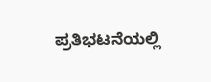ಪ್ರತಿಭಟನೆಯಲ್ಲಿ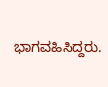ಭಾಗವಹಿಸಿದ್ದರು.